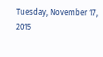Tuesday, November 17, 2015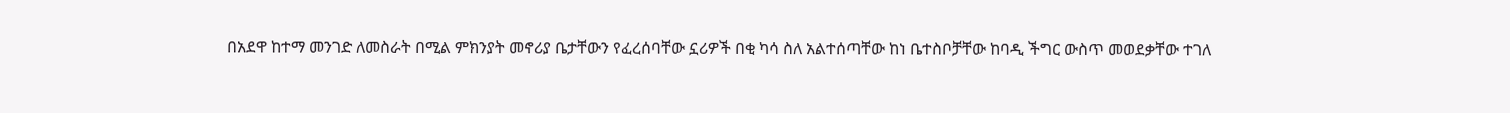በአደዋ ከተማ መንገድ ለመስራት በሚል ምክንያት መኖሪያ ቤታቸውን የፈረሰባቸው ኗሪዎች በቂ ካሳ ስለ አልተሰጣቸው ከነ ቤተስቦቻቸው ከባዲ ችግር ውስጥ መወደቃቸው ተገለ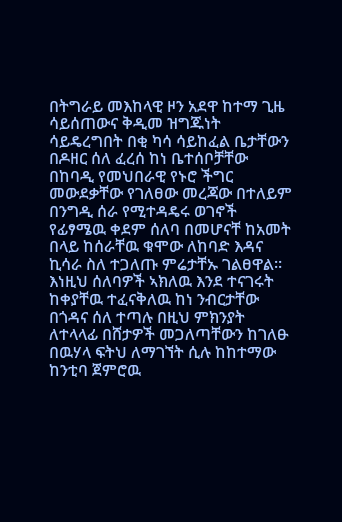በትግራይ መእከላዊ ዞን አደዋ ከተማ ጊዜ ሳይሰጠውና ቅዲመ ዝግጁነት ሳይዴረግበት በቂ ካሳ ሳይከፈል ቤታቸውን በዶዘር ሰለ ፈረሰ ከነ ቤተሰቦቻቸው በከባዲ የመህበራዊ የኑሮ ችግር መውደቃቸው የገለፀው መረጃው በተለይም በንግዲ ሰራ የሚተዳዴሩ ወገኖች የፊፃሜዉ ቀደም ሰለባ በመሆናቸ ከአመት በላይ ከሰራቸዉ ቁሞው ለከባድ እዳና ኪሳራ ስለ ተጋለጡ ምሬታቸኡ ገልፀዋል።
እነዚህ ሰለባዎች ኣክለዉ እንደ ተናገሩት ከቀያቸዉ ተፈናቅለዉ ከነ ንብርታቸው በጎዳና ሰለ ተጣሉ በዚህ ምክንያት ለተላላፊ በሸታዎች መጋለጣቸውን ከገለፁ በዉሃላ ፍትህ ለማገኘት ሲሉ ከከተማው ከንቲባ ጀምሮዉ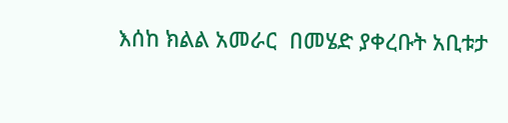እሰከ ክልል አመራር  በመሄድ ያቀረቡት አቢቱታ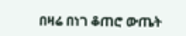በዛሬ በነገ ቆጠሮ ውጤት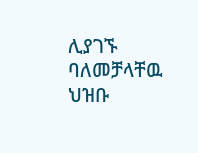ሊያገኙ ባለመቻላቸዉ ህዝቡ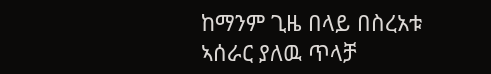ከማንም ጊዜ በላይ በስረአቱ ኣሰራር ያለዉ ጥላቻ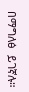በማግለፅ  ይገኛሉ።